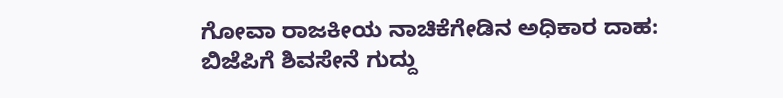ಗೋವಾ ರಾಜಕೀಯ ನಾಚಿಕೆಗೇಡಿನ ಅಧಿಕಾರ ದಾಹ: ಬಿಜೆಪಿಗೆ ಶಿವಸೇನೆ ಗುದ್ದು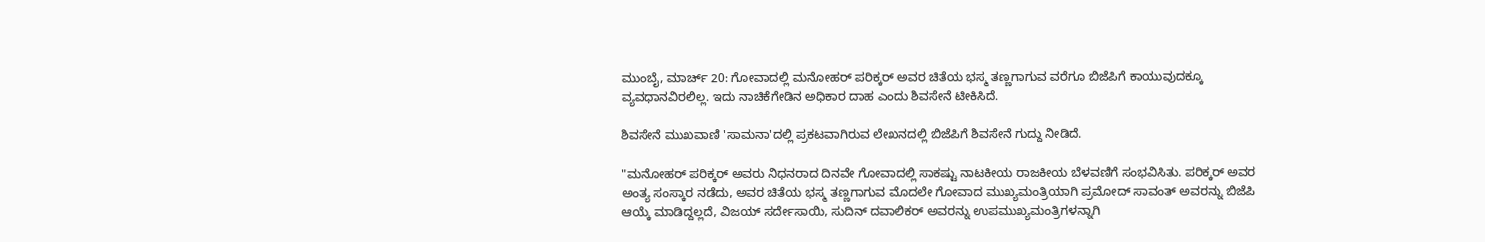ಮುಂಬೈ, ಮಾರ್ಚ್ 20: ಗೋವಾದಲ್ಲಿ ಮನೋಹರ್ ಪರಿಕ್ಕರ್ ಅವರ ಚಿತೆಯ ಭಸ್ಮ ತಣ್ಣಗಾಗುವ ವರೆಗೂ ಬಿಜೆಪಿಗೆ ಕಾಯುವುದಕ್ಕೂ ವ್ಯವಧಾನವಿರಲಿಲ್ಲ. ಇದು ನಾಚಿಕೆಗೇಡಿನ ಅಧಿಕಾರ ದಾಹ ಎಂದು ಶಿವಸೇನೆ ಟೀಕಿಸಿದೆ.

ಶಿವಸೇನೆ ಮುಖವಾಣಿ 'ಸಾಮನಾ'ದಲ್ಲಿ ಪ್ರಕಟವಾಗಿರುವ ಲೇಖನದಲ್ಲಿ ಬಿಜೆಪಿಗೆ ಶಿವಸೇನೆ ಗುದ್ದು ನೀಡಿದೆ.

"ಮನೋಹರ್ ಪರಿಕ್ಕರ್ ಅವರು ನಿಧನರಾದ ದಿನವೇ ಗೋವಾದಲ್ಲಿ ಸಾಕಷ್ಟು ನಾಟಕೀಯ ರಾಜಕೀಯ ಬೆಳವಣಿಗೆ ಸಂಭವಿಸಿತು. ಪರಿಕ್ಕರ್ ಅವರ ಅಂತ್ಯ ಸಂಸ್ಕಾರ ನಡೆದು, ಅವರ ಚಿತೆಯ ಭಸ್ಮ ತಣ್ಣಗಾಗುವ ಮೊದಲೇ ಗೋವಾದ ಮುಖ್ಯಮಂತ್ರಿಯಾಗಿ ಪ್ರಮೋದ್ ಸಾವಂತ್ ಅವರನ್ನು ಬಿಜೆಪಿ ಆಯ್ಕೆ ಮಾಡಿದ್ದಲ್ಲದೆ, ವಿಜಯ್ ಸರ್ದೇಸಾಯಿ, ಸುದಿನ್ ದವಾಲಿಕರ್ ಅವರನ್ನು ಉಪಮುಖ್ಯಮಂತ್ರಿಗಳನ್ನಾಗಿ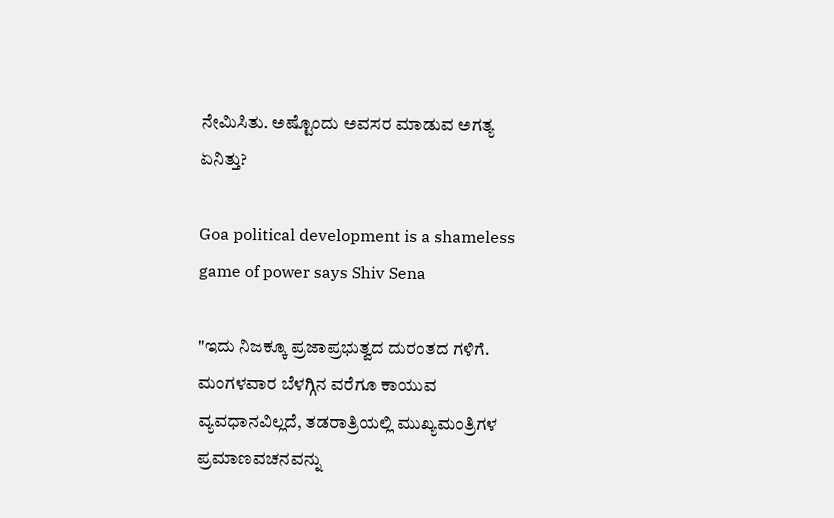ನೇಮಿಸಿತು. ಅಷ್ಟೊಂದು ಅವಸರ ಮಾಡುವ ಅಗತ್ಯ ಏನಿತ್ತು?

Goa political development is a shameless game of power says Shiv Sena

"ಇದು ನಿಜಕ್ಕೂ ಪ್ರಜಾಪ್ರಭುತ್ವದ ದುರಂತದ ಗಳಿಗೆ. ಮಂಗಳವಾರ ಬೆಳಗ್ಗಿನ ವರೆಗೂ ಕಾಯುವ ವ್ಯವಧಾನವಿಲ್ಲದೆ, ತಡರಾತ್ರಿಯಲ್ಲಿ ಮುಖ್ಯಮಂತ್ರಿಗಳ ಪ್ರಮಾಣವಚನವನ್ನು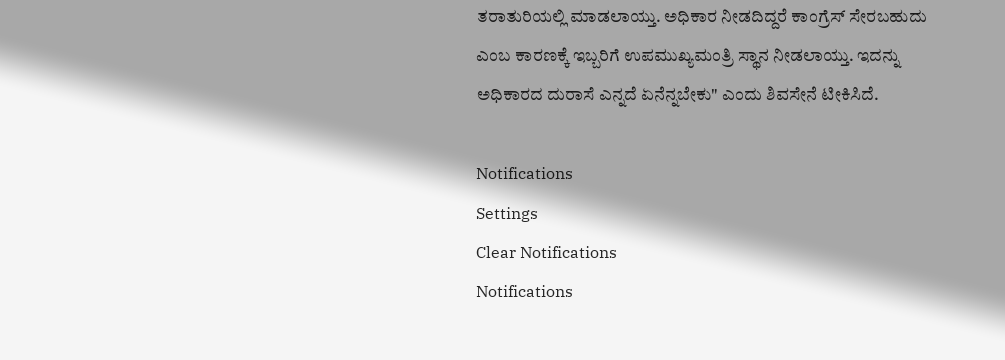ತರಾತುರಿಯಲ್ಲಿ ಮಾಡಲಾಯ್ತು. ಅಧಿಕಾರ ನೀಡದಿದ್ದರೆ ಕಾಂಗ್ರೆಸ್ ಸೇರಬಹುದು ಎಂಬ ಕಾರಣಕ್ಕೆ ಇಬ್ಬರಿಗೆ ಉಪಮುಖ್ಯಮಂತ್ರಿ ಸ್ಥಾನ ನೀಡಲಾಯ್ತು. ಇದನ್ನು ಅಧಿಕಾರದ ದುರಾಸೆ ಎನ್ನದೆ ಏನೆನ್ನಬೇಕು" ಎಂದು ಶಿವಸೇನೆ ಟೀಕಿಸಿದೆ.

Notifications
Settings
Clear Notifications
Notifications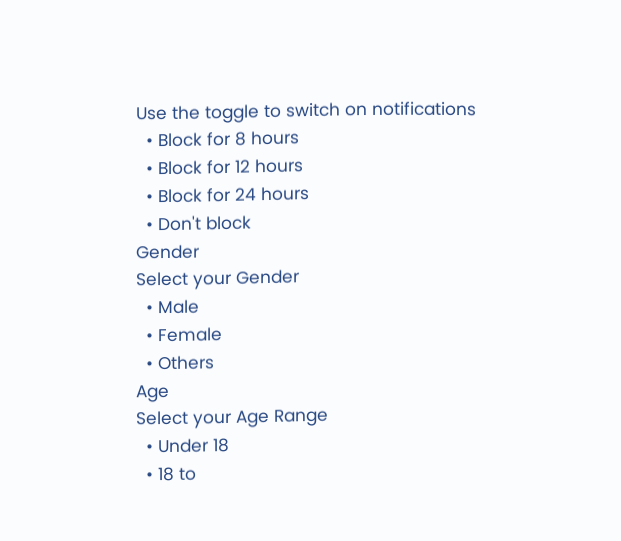Use the toggle to switch on notifications
  • Block for 8 hours
  • Block for 12 hours
  • Block for 24 hours
  • Don't block
Gender
Select your Gender
  • Male
  • Female
  • Others
Age
Select your Age Range
  • Under 18
  • 18 to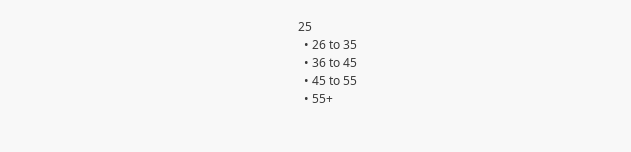25
  • 26 to 35
  • 36 to 45
  • 45 to 55
  • 55+